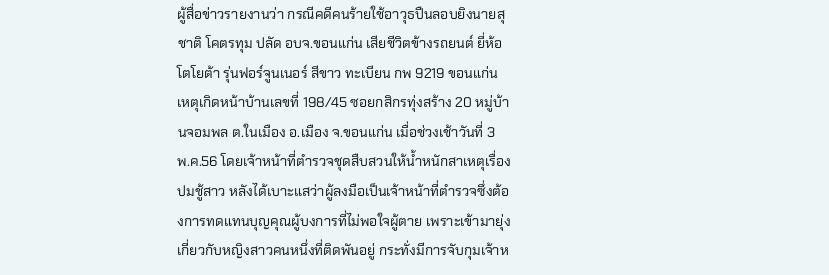ผู้สื่อข่าวรายงานว่า กรณีคดีคนร้ายใช้อาวุธปืนลอบยิงนายสุชาติ โคตรทุม ปลัด อบจ.ขอนแก่น เสียชีวิตข้างรถยนต์ ยี่ห้อโตโยต้า รุ่นฟอร์จูนเนอร์ สีขาว ทะเบียน กพ 9219 ขอนแก่น เหตุเกิดหน้าบ้านเลขที่ 198/45 ซอยกสิกรทุ่งสร้าง 20 หมู่บ้านจอมพล ต.ในเมือง อ.เมือง จ.ขอนแก่น เมื่อช่วงเช้าวันที่ 3 พ.ค.56 โดยเจ้าหน้าที่ตำรวจชุดสืบสวนให้น้ำหนักสาเหตุเรื่องปมชู้สาว หลังได้เบาะแสว่าผู้ลงมือเป็นเจ้าหน้าที่ตำรวจซึ่งต้องการทดแทนบุญคุณผู้บงการที่ไม่พอใจผู้ตาย เพราะเข้ามายุ่งเกี่ยวกับหญิงสาวคนหนึ่งที่ติดพันอยู่ กระทั่งมีการจับกุมเจ้าห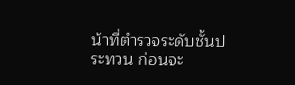น้าที่ตำรวจระดับชั้นประทวน ก่อนจะ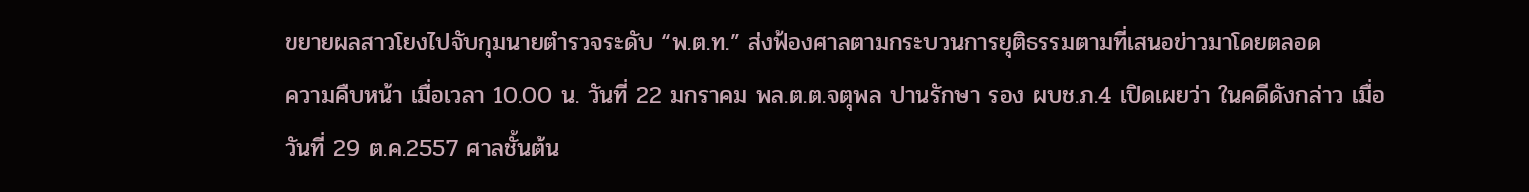ขยายผลสาวโยงไปจับกุมนายตำรวจระดับ “พ.ต.ท.” ส่งฟ้องศาลตามกระบวนการยุติธรรมตามที่เสนอข่าวมาโดยตลอด
ความคืบหน้า เมื่อเวลา 10.00 น. วันที่ 22 มกราคม พล.ต.ต.จตุพล ปานรักษา รอง ผบช.ภ.4 เปิดเผยว่า ในคดีดังกล่าว เมื่อวันที่ 29 ต.ค.2557 ศาลชั้นต้น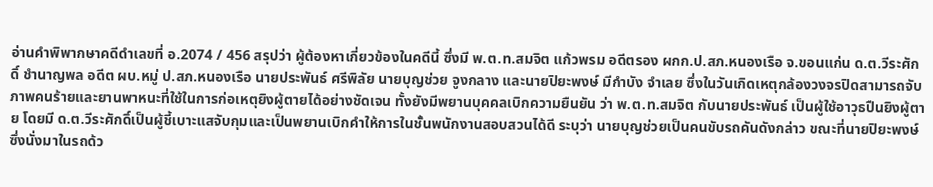อ่านคำพิพากษาคดีดำเลขที่ อ.2074 / 456 สรุปว่า ผู้ต้องหาเกี่ยวข้องในคดีนี้ ซึ่งมี พ.ต.ท.สมจิต แก้วพรม อดีตรอง ผกก.ป.สภ.หนองเรือ จ.ขอนแก่น ด.ต.วีระศักดิ์ ชำนาญพล อดีต ผบ.หมู่ ป.สภ.หนองเรือ นายประพันธ์ ศรีพิลัย นายบุญช่วย จูงกลาง และนายปิยะพงษ์ มีกำบัง จำเลย ซึ่งในวันเกิดเหตุกล้องวงจรปิดสามารถจับภาพคนร้ายและยานพาหนะที่ใช้ในการก่อเหตุยิงผู้ตายได้อย่างชัดเจน ทั้งยังมีพยานบุคคลเบิกความยืนยัน ว่า พ.ต.ท.สมจิต กับนายประพันธ์ เป็นผู้ใช้อาวุธปืนยิงผู้ตาย โดยมี ด.ต.วีระศักดิ์เป็นผู้ชี้เบาะแสจับกุมและเป็นพยานเบิกคำให้การในชั้นพนักงานสอบสวนได้ดี ระบุว่า นายบุญช่วยเป็นคนขับรถคันดังกล่าว ขณะที่นายปิยะพงษ์ ซึ่งนั่งมาในรถด้ว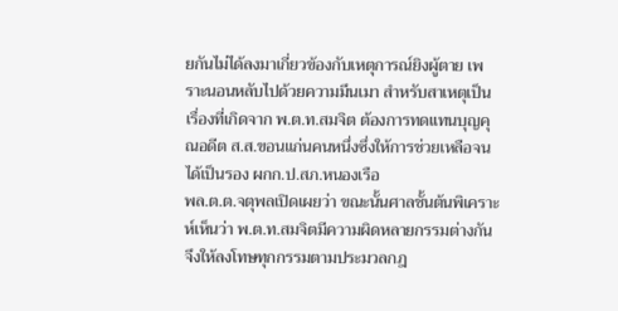ยกันไม่ได้ลงมาเกี่ยวข้องกับเหตุการณ์ยิงผู้ตาย เพราะนอนหลับไปด้วยความมึนเมา สำหรับสาเหตุเป็นเรื่องที่เกิดจาก พ.ต.ท.สมจิต ต้องการทดแทนบุญคุณอดีต ส.ส.ขอนแก่นคนหนึ่งซึ่งให้การช่วยเหลือจนได้เป็นรอง ผกก.ป.สภ.หนองเรือ
พล.ต.ต.จตุพลเปิดเผยว่า ขณะนั้นศาลชั้นต้นพิเคราะห์เห็นว่า พ.ต.ท.สมจิตมีความผิดหลายกรรมต่างกันจึงให้ลงโทษทุกกรรมตามประมวลกฎ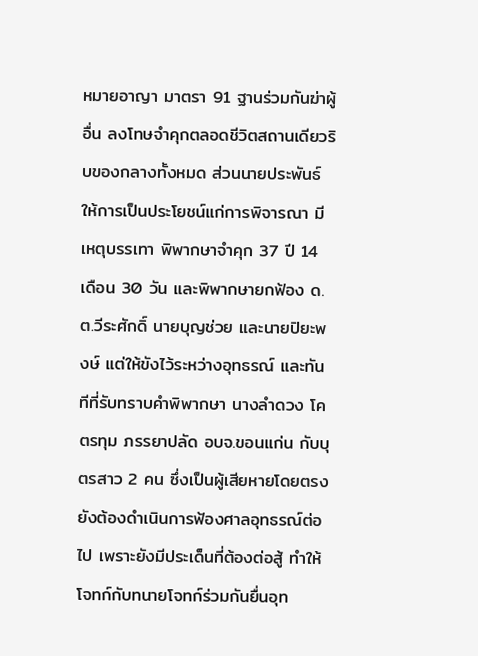หมายอาญา มาตรา 91 ฐานร่วมกันฆ่าผู้อื่น ลงโทษจำคุกตลอดชีวิตสถานเดียวริบของกลางทั้งหมด ส่วนนายประพันธ์ให้การเป็นประโยชน์แก่การพิจารณา มีเหตุบรรเทา พิพากษาจำคุก 37 ปี 14 เดือน 30 วัน และพิพากษายกฟ้อง ด.ต.วีระศักดิ์ นายบุญช่วย และนายปิยะพงษ์ แต่ให้ขังไว้ระหว่างอุทธรณ์ และทันทีที่รับทราบคำพิพากษา นางลำดวง โคตรทุม ภรรยาปลัด อบจ.ขอนแก่น กับบุตรสาว 2 คน ซึ่งเป็นผู้เสียหายโดยตรงยังต้องดำเนินการฟ้องศาลอุทธรณ์ต่อไป เพราะยังมีประเด็นที่ต้องต่อสู้ ทำให้โจทก์กับทนายโจทก์ร่วมกันยื่นอุท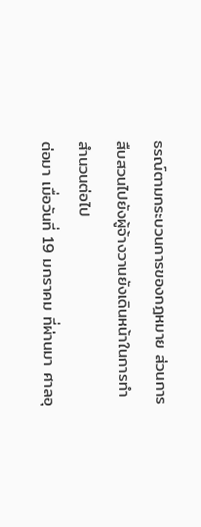ธรณ์ตามกระบวนการของกฎหมาย ส่วนการสืบสวนไปยังผู้จ้างวานยังเดินหน้าในการทำสำนวนต่อไป
ต่อมา เมื่อวันที่ 19 มกราคม ที่ผ่านมา ศาลอุ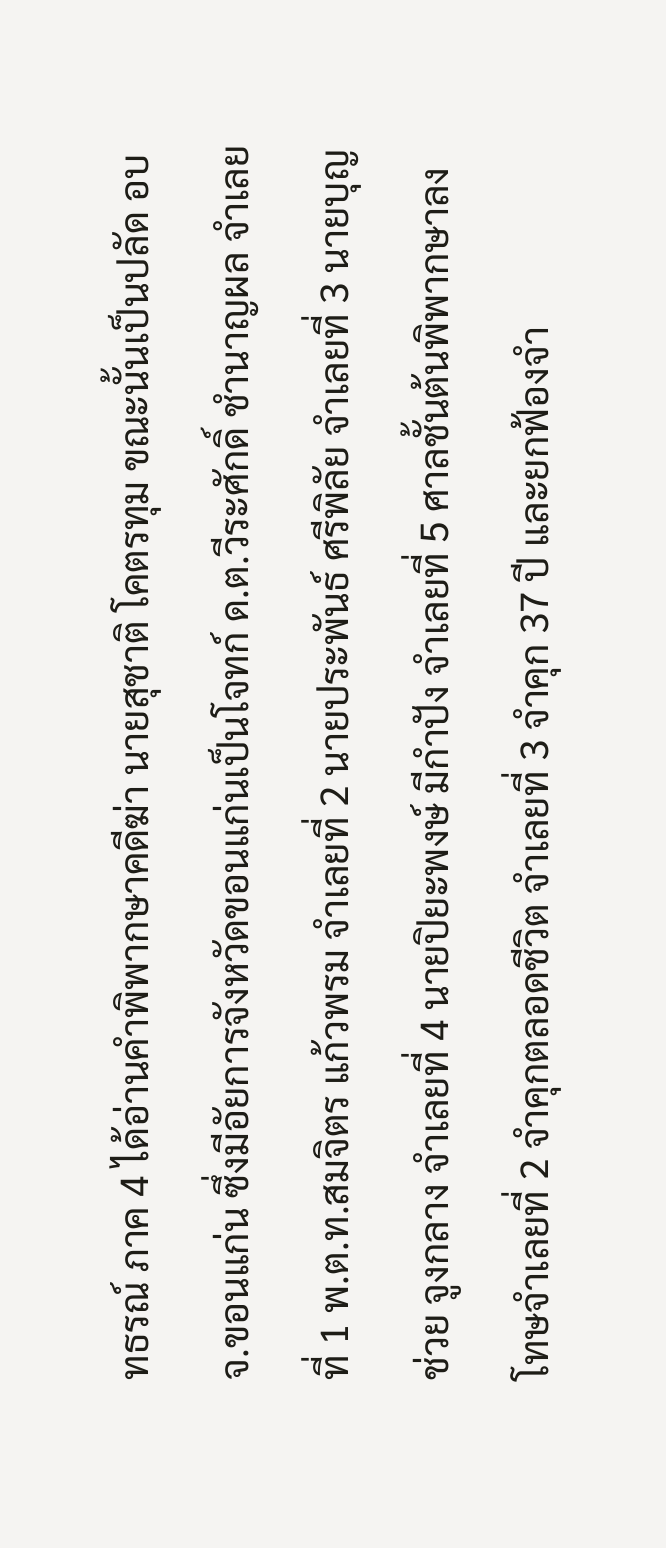ทธรณ์ ภาค 4 ได้อ่านคำพิพากษาคดีฆ่า นายสุชาติ โคตรทุม ขณะนั้นเป็นปลัด อบจ.ขอนแก่น ซึ่งมีอัยการจังหวัดขอนแก่นเป็นโจทก์ ด.ต.วีระศักดิ์ ชำนาญผล จำเลยที่ 1 พ.ต.ท.สมจิตร แก้วพรม จำเลยที่ 2 นายประพันธ์ ศรีพิลัย จำเลยที่ 3 นายบุญช่วย จูงกลาง จำเลยที่ 4 นายปิยะพงษ์ มีกำปัง จำเลยที่ 5 ศาลชั้นต้นพิพากษาลงโทษจำเลยที่ 2 จำคุกตลอดชีวิต จำเลยที่ 3 จำคุก 37 ปี และยกฟ้องจำ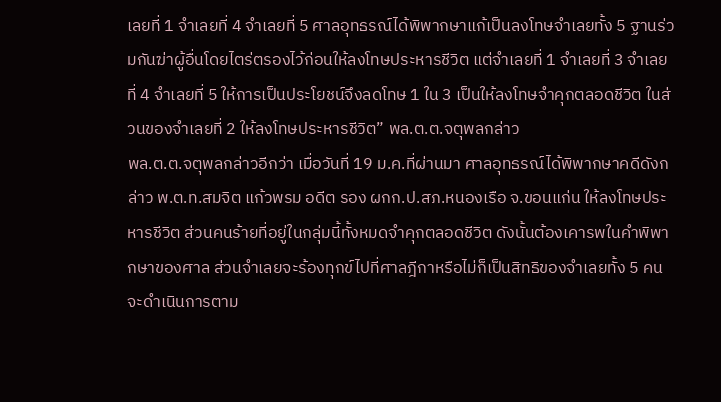เลยที่ 1 จำเลยที่ 4 จำเลยที่ 5 ศาลอุทธรณ์ได้พิพากษาแก้เป็นลงโทษจำเลยทั้ง 5 ฐานร่วมกันฆ่าผู้อื่นโดยไตร่ตรองไว้ก่อนให้ลงโทษประหารชีวิต แต่จำเลยที่ 1 จำเลยที่ 3 จำเลยที่ 4 จำเลยที่ 5 ให้การเป็นประโยชน์จึงลดโทษ 1 ใน 3 เป็นให้ลงโทษจำคุกตลอดชีวิต ในส่วนของจำเลยที่ 2 ให้ลงโทษประหารชีวิต” พล.ต.ต.จตุพลกล่าว
พล.ต.ต.จตุพลกล่าวอีกว่า เมื่อวันที่ 19 ม.ค.ที่ผ่านมา ศาลอุทธรณ์ได้พิพากษาคดีดังกล่าว พ.ต.ท.สมจิต แก้วพรม อดีต รอง ผกก.ป.สภ.หนองเรือ จ.ขอนแก่น ให้ลงโทษประหารชีวิต ส่วนคนร้ายที่อยู่ในกลุ่มนี้ทั้งหมดจำคุกตลอดชีวิต ดังนั้นต้องเคารพในคำพิพากษาของศาล ส่วนจำเลยจะร้องทุกข์ไปที่ศาลฎีกาหรือไม่ก็เป็นสิทธิของจำเลยทั้ง 5 คน จะดำเนินการตาม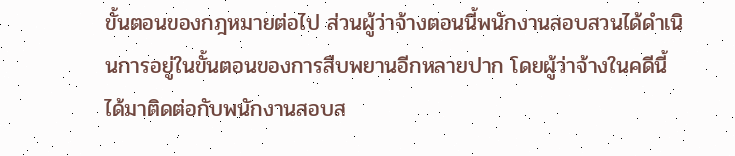ขั้นตอนของกฎหมายต่อไป ส่วนผู้ว่าจ้างตอนนี้พนักงานสอบสวนได้ดำเนินการอยู่ในขั้นตอนของการสืบพยานอีกหลายปาก โดยผู้ว่าจ้างในคดีนี้ได้มาติดต่อกับพนักงานสอบส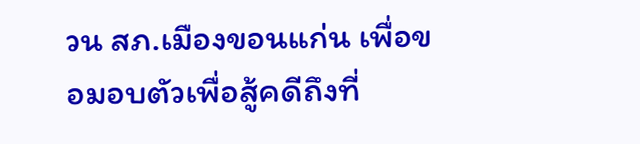วน สภ.เมืองขอนแก่น เพื่อขอมอบตัวเพื่อสู้คดีถึงที่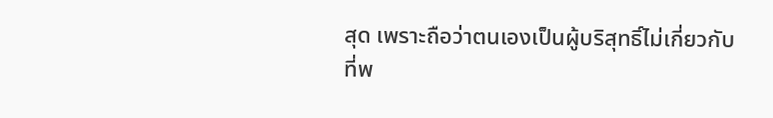สุด เพราะถือว่าตนเองเป็นผู้บริสุทธิ์ไม่เกี่ยวกับที่พ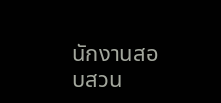นักงานสอบสวน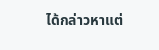ได้กล่าวหาแต่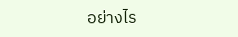อย่างไร